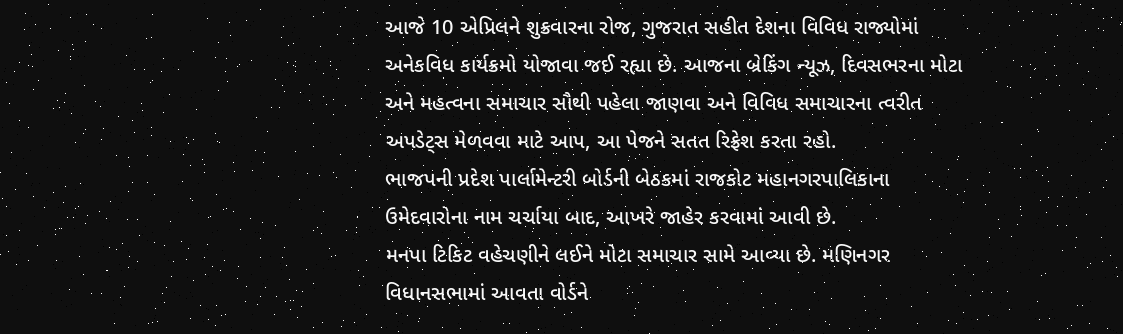આજે 10 એપ્રિલને શુક્રવારના રોજ, ગુજરાત સહીત દેશના વિવિધ રાજ્યોમાં અનેકવિધ કાર્યક્રમો યોજાવા જઈ રહ્યા છે. આજના બ્રેકિંગ ન્યૂઝ, દિવસભરના મોટા અને મહત્વના સમાચાર સૌથી પહેલા જાણવા અને વિવિધ સમાચારના ત્વરીત અપડેટ્સ મેળવવા માટે આપ, આ પેજને સતત રિફ્રેશ કરતા રહો.
ભાજપની પ્રદેશ પાર્લામેન્ટરી બોર્ડની બેઠકમાં રાજકોટ મહાનગરપાલિકાના ઉમેદવારોના નામ ચર્ચાયા બાદ, આખરે જાહેર કરવામાં આવી છે.
મનપા ટિકિટ વહેચણીને લઈને મોટા સમાચાર સામે આવ્યા છે. મણિનગર વિધાનસભામાં આવતા વોર્ડને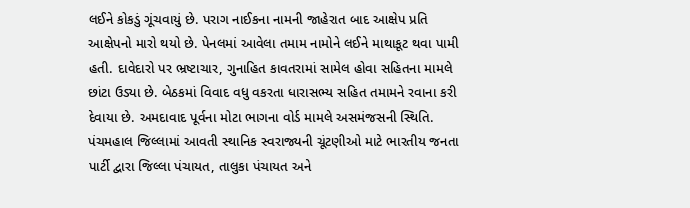લઈને કોકડું ગૂંચવાયું છે. પરાગ નાઈકના નામની જાહેરાત બાદ આક્ષેપ પ્રતિ આક્ષેપનો મારો થયો છે. પેનલમાં આવેલા તમામ નામોને લઈને માથાકૂટ થવા પામી હતી. દાવેદારો પર ભ્રષ્ટાચાર, ગુનાહિત કાવતરામાં સામેલ હોવા સહિતના મામલે છાંટા ઉડ્યા છે. બેઠકમાં વિવાદ વધુ વકરતા ધારાસભ્ય સહિત તમામને રવાના કરી દેવાયા છે. અમદાવાદ પૂર્વના મોટા ભાગના વોર્ડ મામલે અસમંજસની સ્થિતિ.
પંચમહાલ જિલ્લામાં આવતી સ્થાનિક સ્વરાજ્યની ચૂંટણીઓ માટે ભારતીય જનતા પાર્ટી દ્વારા જિલ્લા પંચાયત, તાલુકા પંચાયત અને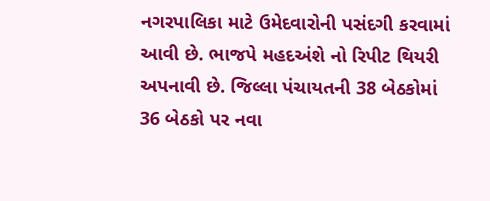નગરપાલિકા માટે ઉમેદવારોની પસંદગી કરવામાં આવી છે. ભાજપે મહદઅંશે નો રિપીટ થિયરી અપનાવી છે. જિલ્લા પંચાયતની 38 બેઠકોમાં 36 બેઠકો પર નવા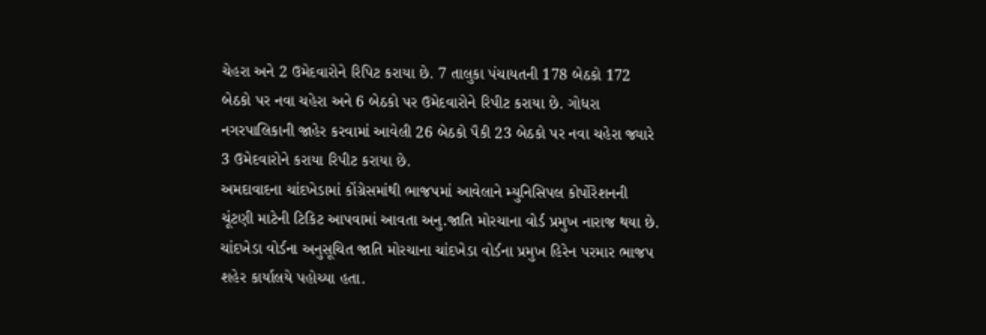ચેહરા અને 2 ઉમેદવારોને રિપિટ કરાયા છે. 7 તાલુકા પંચાયતની 178 બેઠકો 172 બેઠકો પર નવા ચહેરા અને 6 બેઠકો પર ઉમેદવારોને રિપીટ કરાયા છે. ગોધરા નગરપાલિકાની જાહેર કરવામાં આવેલી 26 બેઠકો પૈકી 23 બેઠકો પર નવા ચહેરા જ્યારે 3 ઉમેદવારોને કરાયા રિપીટ કરાયા છે.
અમદાવાદના ચાંદખેડામાં કોંગ્રેસમાંથી ભાજપમાં આવેલાને મ્યુનિસિપલ કોર્પોરેશનની ચૂંટણી માટેની ટિકિટ આપવામાં આવતા અનુ.જાતિ મોરચાના વોર્ડ પ્રમુખ નારાજ થયા છે. ચાંદખેડા વોર્ડના અનુસૂચિત જાતિ મોરચાના ચાંદખેડા વોર્ડના પ્રમુખ હિરેન પરમાર ભાજપ શહેર કાર્યાલયે પહોચ્યા હતા.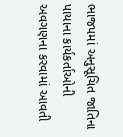ભાજપમાં અનુસૂચિત જાતિના પાયાના કાર્યકર્તાઓની અવગણના કરવામાં આવતી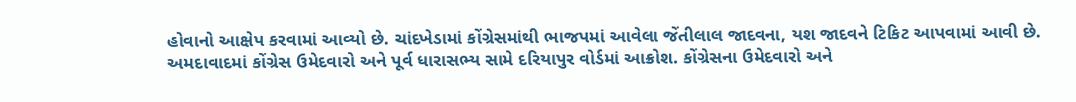હોવાનો આક્ષેપ કરવામાં આવ્યો છે. ચાંદખેડામાં કોંગ્રેસમાંથી ભાજપમાં આવેલા જેંતીલાલ જાદવના, યશ જાદવને ટિકિટ આપવામાં આવી છે.
અમદાવાદમાં કોંગ્રેસ ઉમેદવારો અને પૂર્વ ધારાસભ્ય સામે દરિયાપુર વોર્ડમાં આક્રોશ. કોંગ્રેસના ઉમેદવારો અને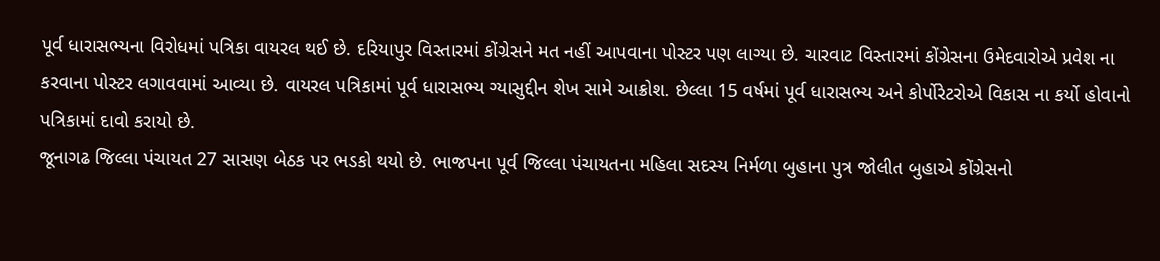પૂર્વ ધારાસભ્યના વિરોધમાં પત્રિકા વાયરલ થઈ છે. દરિયાપુર વિસ્તારમાં કોંગ્રેસને મત નહીં આપવાના પોસ્ટર પણ લાગ્યા છે. ચારવાટ વિસ્તારમાં કોંગ્રેસના ઉમેદવારોએ પ્રવેશ ના કરવાના પોસ્ટર લગાવવામાં આવ્યા છે. વાયરલ પત્રિકામાં પૂર્વ ધારાસભ્ય ગ્યાસુદ્દીન શેખ સામે આક્રોશ. છેલ્લા 15 વર્ષમાં પૂર્વ ધારાસભ્ય અને કોર્પોરેટરોએ વિકાસ ના કર્યો હોવાનો પત્રિકામાં દાવો કરાયો છે.
જૂનાગઢ જિલ્લા પંચાયત 27 સાસણ બેઠક પર ભડકો થયો છે. ભાજપના પૂર્વ જિલ્લા પંચાયતના મહિલા સદસ્ય નિર્મળા બુહાના પુત્ર જોલીત બુહાએ કોંગ્રેસનો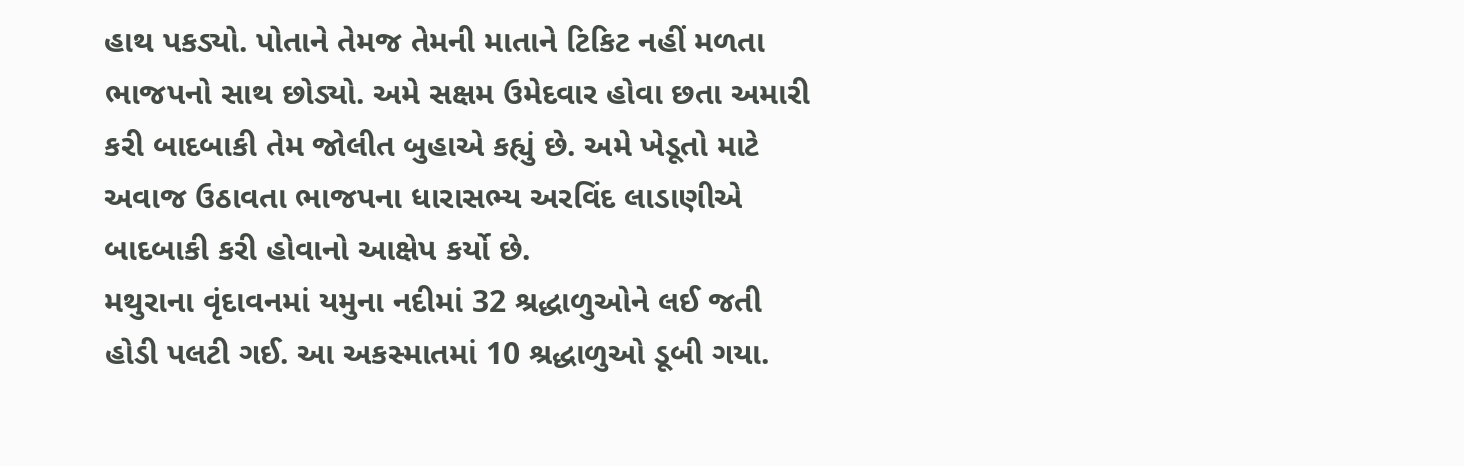હાથ પકડ્યો. પોતાને તેમજ તેમની માતાને ટિકિટ નહીં મળતા ભાજપનો સાથ છોડ્યો. અમે સક્ષમ ઉમેદવાર હોવા છતા અમારી કરી બાદબાકી તેમ જોલીત બુહાએ કહ્યું છે. અમે ખેડૂતો માટે અવાજ ઉઠાવતા ભાજપના ધારાસભ્ય અરવિંદ લાડાણીએ બાદબાકી કરી હોવાનો આક્ષેપ કર્યો છે.
મથુરાના વૃંદાવનમાં યમુના નદીમાં 32 શ્રદ્ધાળુઓને લઈ જતી હોડી પલટી ગઈ. આ અકસ્માતમાં 10 શ્રદ્ધાળુઓ ડૂબી ગયા.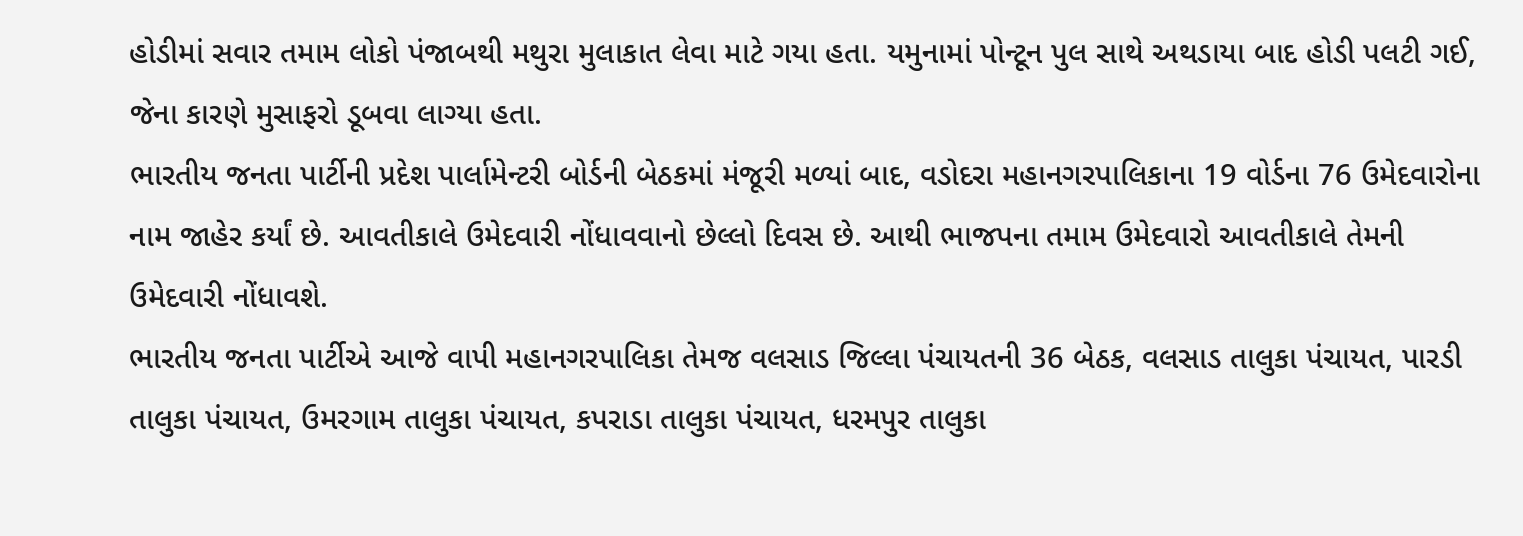હોડીમાં સવાર તમામ લોકો પંજાબથી મથુરા મુલાકાત લેવા માટે ગયા હતા. યમુનામાં પોન્ટૂન પુલ સાથે અથડાયા બાદ હોડી પલટી ગઈ, જેના કારણે મુસાફરો ડૂબવા લાગ્યા હતા.
ભારતીય જનતા પાર્ટીની પ્રદેશ પાર્લામેન્ટરી બોર્ડની બેઠકમાં મંજૂરી મળ્યાં બાદ, વડોદરા મહાનગરપાલિકાના 19 વોર્ડના 76 ઉમેદવારોના નામ જાહેર કર્યાં છે. આવતીકાલે ઉમેદવારી નોંધાવવાનો છેલ્લો દિવસ છે. આથી ભાજપના તમામ ઉમેદવારો આવતીકાલે તેમની ઉમેદવારી નોંધાવશે.
ભારતીય જનતા પાર્ટીએ આજે વાપી મહાનગરપાલિકા તેમજ વલસાડ જિલ્લા પંચાયતની 36 બેઠક, વલસાડ તાલુકા પંચાયત, પારડી તાલુકા પંચાયત, ઉમરગામ તાલુકા પંચાયત, કપરાડા તાલુકા પંચાયત, ધરમપુર તાલુકા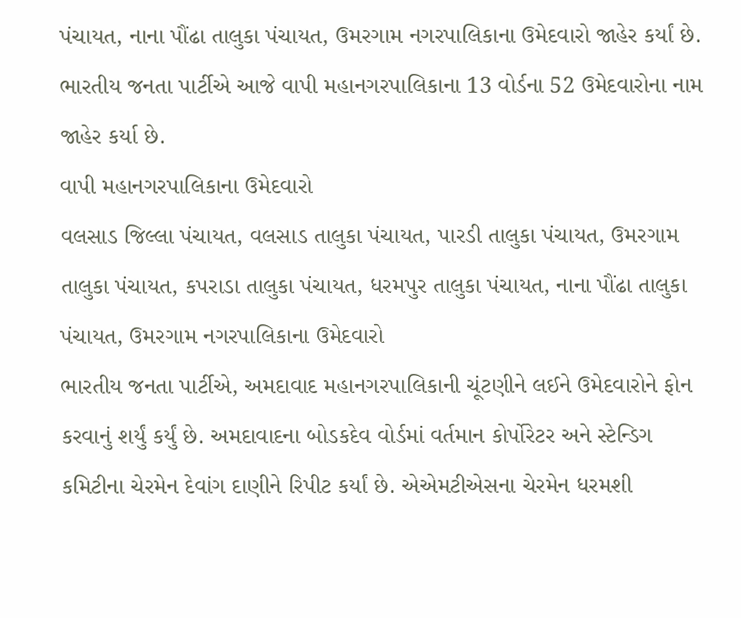પંચાયત, નાના પૌંઢા તાલુકા પંચાયત, ઉમરગામ નગરપાલિકાના ઉમેદવારો જાહેર કર્યાં છે. ભારતીય જનતા પાર્ટીએ આજે વાપી મહાનગરપાલિકાના 13 વોર્ડના 52 ઉમેદવારોના નામ જાહેર કર્યા છે.
વાપી મહાનગરપાલિકાના ઉમેદવારો
વલસાડ જિલ્લા પંચાયત, વલસાડ તાલુકા પંચાયત, પારડી તાલુકા પંચાયત, ઉમરગામ તાલુકા પંચાયત, કપરાડા તાલુકા પંચાયત, ધરમપુર તાલુકા પંચાયત, નાના પૌંઢા તાલુકા પંચાયત, ઉમરગામ નગરપાલિકાના ઉમેદવારો
ભારતીય જનતા પાર્ટીએ, અમદાવાદ મહાનગરપાલિકાની ચૂંટણીને લઈને ઉમેદવારોને ફોન કરવાનું શર્યું કર્યું છે. અમદાવાદના બોડકદેવ વોર્ડમાં વર્તમાન કોર્પોરેટર અને સ્ટેન્ડિગ કમિટીના ચેરમેન દેવાંગ દાણીને રિપીટ કર્યાં છે. એએમટીએસના ચેરમેન ધરમશી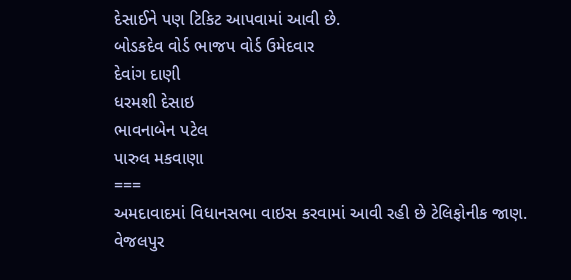દેસાઈને પણ ટિકિટ આપવામાં આવી છે.
બોડકદેવ વોર્ડ ભાજપ વોર્ડ ઉમેદવાર
દેવાંગ દાણી
ધરમશી દેસાઇ
ભાવનાબેન પટેલ
પારુલ મકવાણા
===
અમદાવાદમાં વિધાનસભા વાઇસ કરવામાં આવી રહી છે ટેલિફોનીક જાણ. વેજલપુર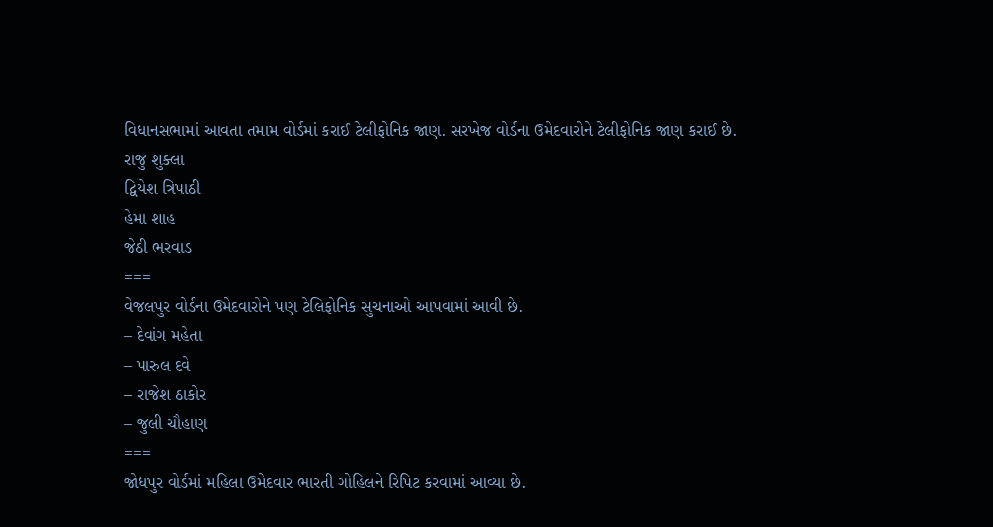વિધાનસભામાં આવતા તમામ વોર્ડમાં કરાઈ ટેલીફોનિક જાણ. સરખેજ વોર્ડના ઉમેદવારોને ટેલીફોનિક જાણ કરાઈ છે.
રાજુ શુક્લા
દ્વિયેશ ત્રિપાઠી
હેમા શાહ
જેઠી ભરવાડ
===
વેજલપુર વોર્ડના ઉમેદવારોને પણ ટેલિફોનિક સુચનાઓ આપવામાં આવી છે.
– દેવાંગ મહેતા
– પારુલ દવે
– રાજેશ ઠાકોર
– જુલી ચૌહાણ
===
જોધપુર વોર્ડમાં મહિલા ઉમેદવાર ભારતી ગોહિલને રિપિટ કરવામાં આવ્યા છે.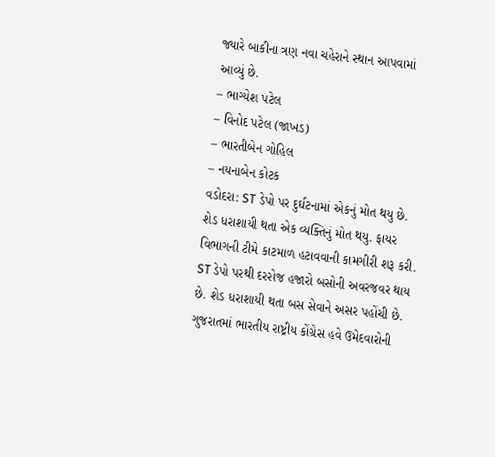જ્યારે બાકીના ત્રણ નવા ચહેરાને સ્થાન આપવામાં આવ્યું છે.
– ભાગ્યેશ પટેલ
– વિનોદ પટેલ (જાખડ)
– ભારતીબેન ગોહિલ
– નયનાબેન કોટક
વડોદરા: ST ડેપો પર દુર્ઘટનામાં એકનું મોત થયુ છે. શેડ ધરાશાયી થતા એક વ્યક્તિનું મોત થયુ. ફાયર વિભાગની ટીમે કાટમાળ હટાવવાની કામગીરી શરૂ કરી. ST ડેપો પરથી દરરોજ હજારો બસોની અવરજવર થાય છે. શેડ ધરાશાયી થતા બસ સેવાને અસર પહોંચી છે.
ગુજરાતમાં ભારતીય રાષ્ટ્રીય કોંગ્રેસ હવે ઉમેદવારોની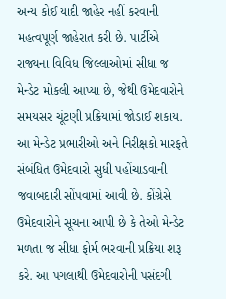અન્ય કોઈ યાદી જાહેર નહીં કરવાની મહત્વપૂર્ણ જાહેરાત કરી છે. પાર્ટીએ રાજ્યના વિવિધ જિલ્લાઓમાં સીધા જ મેન્ડેટ મોકલી આપ્યા છે, જેથી ઉમેદવારોને સમયસર ચૂંટણી પ્રક્રિયામાં જોડાઈ શકાય. આ મેન્ડેટ પ્રભારીઓ અને નિરીક્ષકો મારફતે સંબંધિત ઉમેદવારો સુધી પહોંચાડવાની જવાબદારી સોંપવામાં આવી છે. કોંગ્રેસે ઉમેદવારોને સૂચના આપી છે કે તેઓ મેન્ડેટ મળતા જ સીધા ફોર્મ ભરવાની પ્રક્રિયા શરૂ કરે. આ પગલાથી ઉમેદવારોની પસંદગી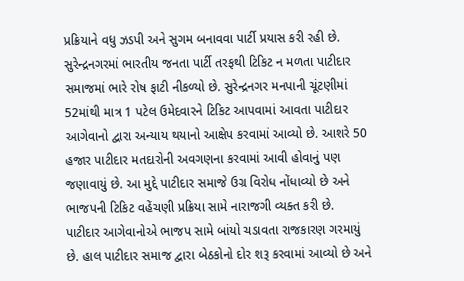પ્રક્રિયાને વધુ ઝડપી અને સુગમ બનાવવા પાર્ટી પ્રયાસ કરી રહી છે.
સુરેન્દ્રનગરમાં ભારતીય જનતા પાર્ટી તરફથી ટિકિટ ન મળતા પાટીદાર સમાજમાં ભારે રોષ ફાટી નીકળ્યો છે. સુરેન્દ્રનગર મનપાની ચૂંટણીમાં 52માંથી માત્ર 1 પટેલ ઉમેદવારને ટિકિટ આપવામાં આવતા પાટીદાર આગેવાનો દ્વારા અન્યાય થયાનો આક્ષેપ કરવામાં આવ્યો છે. આશરે 50 હજાર પાટીદાર મતદારોની અવગણના કરવામાં આવી હોવાનું પણ જણાવાયું છે. આ મુદ્દે પાટીદાર સમાજે ઉગ્ર વિરોધ નોંધાવ્યો છે અને ભાજપની ટિકિટ વહેંચણી પ્રક્રિયા સામે નારાજગી વ્યક્ત કરી છે. પાટીદાર આગેવાનોએ ભાજપ સામે બાંયો ચડાવતા રાજકારણ ગરમાયું છે. હાલ પાટીદાર સમાજ દ્વારા બેઠકોનો દોર શરૂ કરવામાં આવ્યો છે અને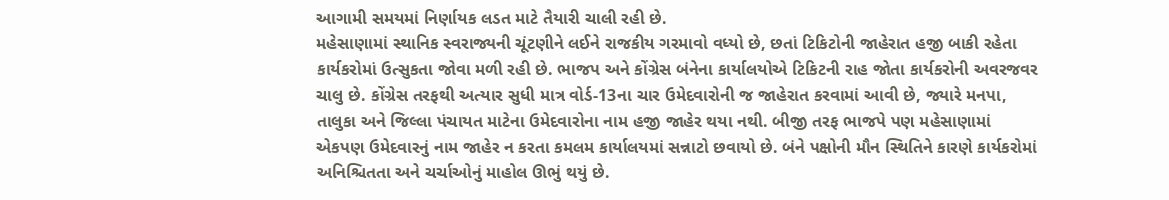આગામી સમયમાં નિર્ણાયક લડત માટે તૈયારી ચાલી રહી છે.
મહેસાણામાં સ્થાનિક સ્વરાજ્યની ચૂંટણીને લઈને રાજકીય ગરમાવો વધ્યો છે, છતાં ટિકિટોની જાહેરાત હજી બાકી રહેતા કાર્યકરોમાં ઉત્સુકતા જોવા મળી રહી છે. ભાજપ અને કોંગ્રેસ બંનેના કાર્યાલયોએ ટિકિટની રાહ જોતા કાર્યકરોની અવરજવર ચાલુ છે. કોંગ્રેસ તરફથી અત્યાર સુધી માત્ર વોર્ડ-13ના ચાર ઉમેદવારોની જ જાહેરાત કરવામાં આવી છે, જ્યારે મનપા, તાલુકા અને જિલ્લા પંચાયત માટેના ઉમેદવારોના નામ હજી જાહેર થયા નથી. બીજી તરફ ભાજપે પણ મહેસાણામાં એકપણ ઉમેદવારનું નામ જાહેર ન કરતા કમલમ કાર્યાલયમાં સન્નાટો છવાયો છે. બંને પક્ષોની મૌન સ્થિતિને કારણે કાર્યકરોમાં અનિશ્ચિતતા અને ચર્ચાઓનું માહોલ ઊભું થયું છે.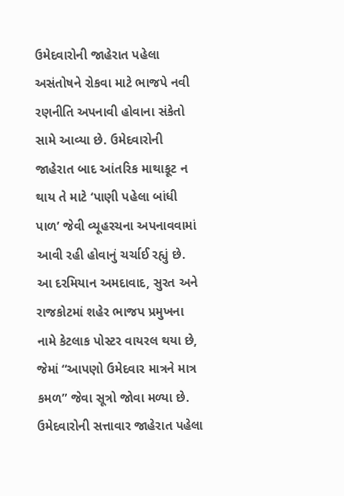ઉમેદવારોની જાહેરાત પહેલા અસંતોષને રોકવા માટે ભાજપે નવી રણનીતિ અપનાવી હોવાના સંકેતો સામે આવ્યા છે. ઉમેદવારોની જાહેરાત બાદ આંતરિક માથાકૂટ ન થાય તે માટે ‘પાણી પહેલા બાંધી પાળ’ જેવી વ્યૂહરચના અપનાવવામાં આવી રહી હોવાનું ચર્ચાઈ રહ્યું છે. આ દરમિયાન અમદાવાદ, સુરત અને રાજકોટમાં શહેર ભાજપ પ્રમુખના નામે કેટલાક પોસ્ટર વાયરલ થયા છે, જેમાં “આપણો ઉમેદવાર માત્રને માત્ર કમળ” જેવા સૂત્રો જોવા મળ્યા છે. ઉમેદવારોની સત્તાવાર જાહેરાત પહેલા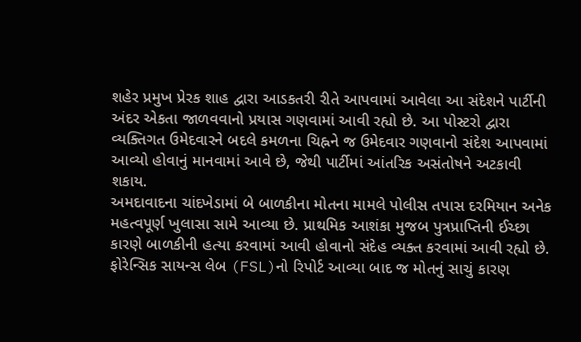શહેર પ્રમુખ પ્રેરક શાહ દ્વારા આડકતરી રીતે આપવામાં આવેલા આ સંદેશને પાર્ટીની અંદર એકતા જાળવવાનો પ્રયાસ ગણવામાં આવી રહ્યો છે. આ પોસ્ટરો દ્વારા વ્યક્તિગત ઉમેદવારને બદલે કમળના ચિહ્નને જ ઉમેદવાર ગણવાનો સંદેશ આપવામાં આવ્યો હોવાનું માનવામાં આવે છે, જેથી પાર્ટીમાં આંતરિક અસંતોષને અટકાવી શકાય.
અમદાવાદના ચાંદખેડામાં બે બાળકીના મોતના મામલે પોલીસ તપાસ દરમિયાન અનેક મહત્વપૂર્ણ ખુલાસા સામે આવ્યા છે. પ્રાથમિક આશંકા મુજબ પુત્રપ્રાપ્તિની ઈચ્છા કારણે બાળકીની હત્યા કરવામાં આવી હોવાનો સંદેહ વ્યક્ત કરવામાં આવી રહ્યો છે. ફોરેન્સિક સાયન્સ લેબ (FSL)નો રિપોર્ટ આવ્યા બાદ જ મોતનું સાચું કારણ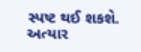સ્પષ્ટ થઈ શકશે. અત્યાર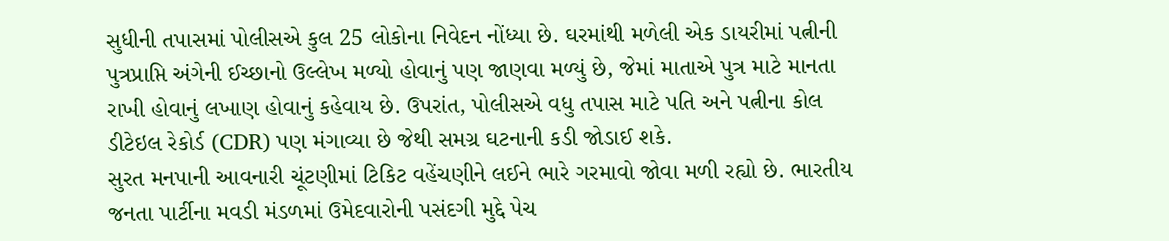સુધીની તપાસમાં પોલીસએ કુલ 25 લોકોના નિવેદન નોંધ્યા છે. ઘરમાંથી મળેલી એક ડાયરીમાં પત્નીની પુત્રપ્રાપ્તિ અંગેની ઈચ્છાનો ઉલ્લેખ મળ્યો હોવાનું પણ જાણવા મળ્યું છે, જેમાં માતાએ પુત્ર માટે માનતા રાખી હોવાનું લખાણ હોવાનું કહેવાય છે. ઉપરાંત, પોલીસએ વધુ તપાસ માટે પતિ અને પત્નીના કોલ ડીટેઇલ રેકોર્ડ (CDR) પણ મંગાવ્યા છે જેથી સમગ્ર ઘટનાની કડી જોડાઈ શકે.
સુરત મનપાની આવનારી ચૂંટણીમાં ટિકિટ વહેંચણીને લઈને ભારે ગરમાવો જોવા મળી રહ્યો છે. ભારતીય જનતા પાર્ટીના મવડી મંડળમાં ઉમેદવારોની પસંદગી મુદ્દે પેચ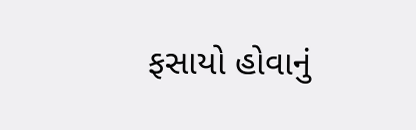ફસાયો હોવાનું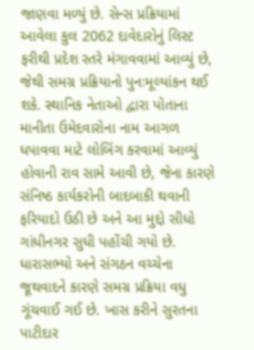જાણવા મળ્યું છે. સેન્સ પ્રક્રિયામાં આવેલા કુલ 2062 દાવેદારોનું લિસ્ટ ફરીથી પ્રદેશ સ્તરે મંગાવવામાં આવ્યું છે, જેથી સમગ્ર પ્રક્રિયાનો પુનઃમૂલ્યાંકન થઈ શકે. સ્થાનિક નેતાઓ દ્વારા પોતાના માનીતા ઉમેદવારોના નામ આગળ ધપાવવા માટે લોબિંગ કરવામાં આવ્યું હોવાની રાવ સામે આવી છે, જેના કારણે સંનિષ્ઠ કાર્યકરોની બાદબાકી થવાની ફરિયાદો ઉઠી છે અને આ મુદ્દો સીધો ગાંધીનગર સુધી પહોંચી ગયો છે. ધારાસભ્યો અને સંગઠન વચ્ચેના જૂથવાદને કારણે સમગ્ર પ્રક્રિયા વધુ ગૂંચવાઈ ગઈ છે. ખાસ કરીને સુરતના પાટીદાર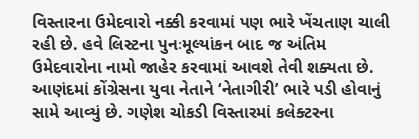વિસ્તારના ઉમેદવારો નક્કી કરવામાં પણ ભારે ખેંચતાણ ચાલી રહી છે. હવે લિસ્ટના પુનઃમૂલ્યાંકન બાદ જ અંતિમ ઉમેદવારોના નામો જાહેર કરવામાં આવશે તેવી શક્યતા છે.
આણંદમાં કોંગ્રેસના યુવા નેતાને ‘નેતાગીરી’ ભારે પડી હોવાનું સામે આવ્યું છે. ગણેશ ચોકડી વિસ્તારમાં કલેક્ટરના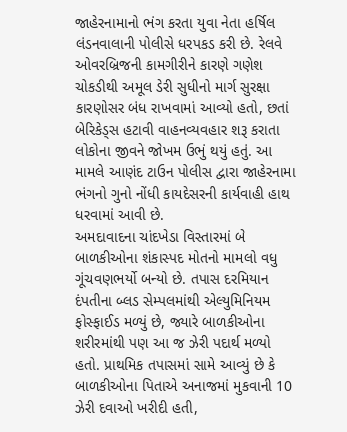જાહેરનામાનો ભંગ કરતા યુવા નેતા હર્ષિલ લંડનવાલાની પોલીસે ધરપકડ કરી છે. રેલવે ઓવરબ્રિજની કામગીરીને કારણે ગણેશ ચોકડીથી અમૂલ ડેરી સુધીનો માર્ગ સુરક્ષા કારણોસર બંધ રાખવામાં આવ્યો હતો, છતાં બેરિકેડ્સ હટાવી વાહનવ્યવહાર શરૂ કરાતા લોકોના જીવને જોખમ ઉભું થયું હતું. આ મામલે આણંદ ટાઉન પોલીસ દ્વારા જાહેરનામા ભંગનો ગુનો નોંધી કાયદેસરની કાર્યવાહી હાથ ધરવામાં આવી છે.
અમદાવાદના ચાંદખેડા વિસ્તારમાં બે બાળકીઓના શંકાસ્પદ મોતનો મામલો વધુ ગૂંચવણભર્યો બન્યો છે. તપાસ દરમિયાન દંપતીના બ્લડ સેમ્પલમાંથી એલ્યુમિનિયમ ફોસ્ફાઈડ મળ્યું છે, જ્યારે બાળકીઓના શરીરમાંથી પણ આ જ ઝેરી પદાર્થ મળ્યો હતો. પ્રાથમિક તપાસમાં સામે આવ્યું છે કે બાળકીઓના પિતાએ અનાજમાં મુકવાની 10 ઝેરી દવાઓ ખરીદી હતી,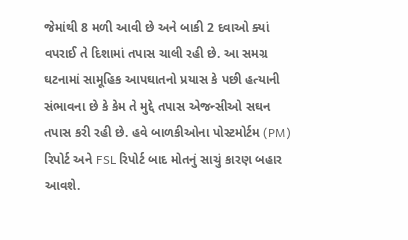જેમાંથી 8 મળી આવી છે અને બાકી 2 દવાઓ ક્યાં વપરાઈ તે દિશામાં તપાસ ચાલી રહી છે. આ સમગ્ર ઘટનામાં સામૂહિક આપઘાતનો પ્રયાસ કે પછી હત્યાની સંભાવના છે કે કેમ તે મુદ્દે તપાસ એજન્સીઓ સઘન તપાસ કરી રહી છે. હવે બાળકીઓના પોસ્ટમોર્ટમ (PM) રિપોર્ટ અને FSL રિપોર્ટ બાદ મોતનું સાચું કારણ બહાર આવશે.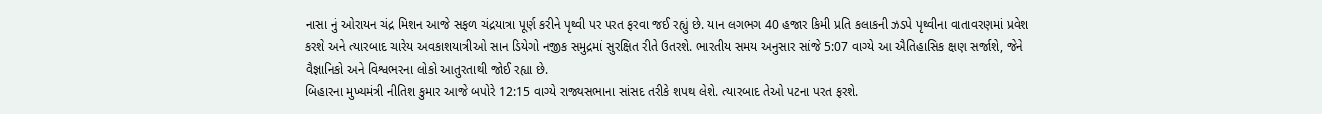નાસા નું ઓરાયન ચંદ્ર મિશન આજે સફળ ચંદ્રયાત્રા પૂર્ણ કરીને પૃથ્વી પર પરત ફરવા જઈ રહ્યું છે. યાન લગભગ 40 હજાર કિમી પ્રતિ કલાકની ઝડપે પૃથ્વીના વાતાવરણમાં પ્રવેશ કરશે અને ત્યારબાદ ચારેય અવકાશયાત્રીઓ સાન ડિયેગો નજીક સમુદ્રમાં સુરક્ષિત રીતે ઉતરશે. ભારતીય સમય અનુસાર સાંજે 5:07 વાગ્યે આ ઐતિહાસિક ક્ષણ સર્જાશે, જેને વૈજ્ઞાનિકો અને વિશ્વભરના લોકો આતુરતાથી જોઈ રહ્યા છે.
બિહારના મુખ્યમંત્રી નીતિશ કુમાર આજે બપોરે 12:15 વાગ્યે રાજ્યસભાના સાંસદ તરીકે શપથ લેશે. ત્યારબાદ તેઓ પટના પરત ફરશે.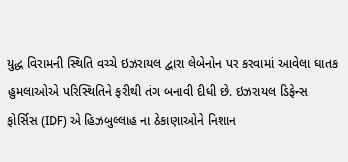યુદ્ધ વિરામની સ્થિતિ વચ્ચે ઇઝરાયલ દ્વારા લેબેનોન પર કરવામાં આવેલા ઘાતક હુમલાઓએ પરિસ્થિતિને ફરીથી તંગ બનાવી દીધી છે. ઇઝરાયલ ડિફેન્સ ફોર્સિસ (IDF) એ હિઝબુલ્લાહ ના ઠેકાણાઓને નિશાન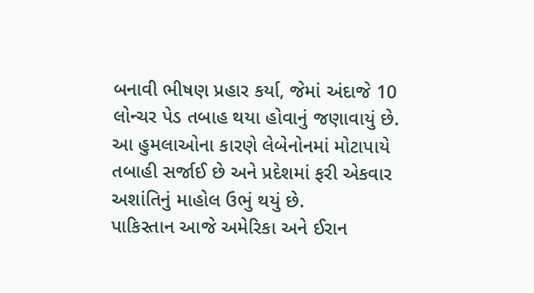બનાવી ભીષણ પ્રહાર કર્યા, જેમાં અંદાજે 10 લોન્ચર પેડ તબાહ થયા હોવાનું જણાવાયું છે. આ હુમલાઓના કારણે લેબેનોનમાં મોટાપાયે તબાહી સર્જાઈ છે અને પ્રદેશમાં ફરી એકવાર અશાંતિનું માહોલ ઉભું થયું છે.
પાકિસ્તાન આજે અમેરિકા અને ઈરાન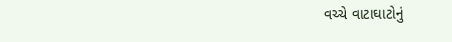વચ્ચે વાટાઘાટોનું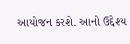આયોજન કરશે. આનો ઉદ્દેશ્ય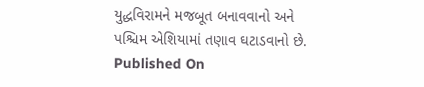યુદ્ધવિરામને મજબૂત બનાવવાનો અને પશ્ચિમ એશિયામાં તણાવ ઘટાડવાનો છે.
Published On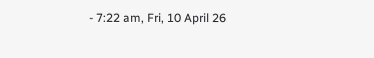- 7:22 am, Fri, 10 April 26